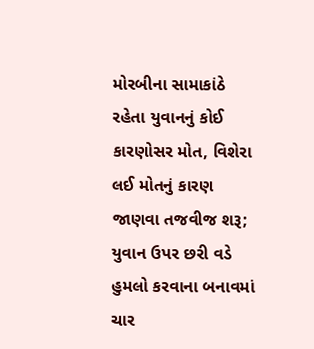મોરબીના સામાકાંઠે રહેતા યુવાનનું કોઈ કારણોસર મોત, વિશેરા લઈ મોતનું કારણ જાણવા તજવીજ શરૂ; યુવાન ઉપર છરી વડે હુમલો કરવાના બનાવમાં ચાર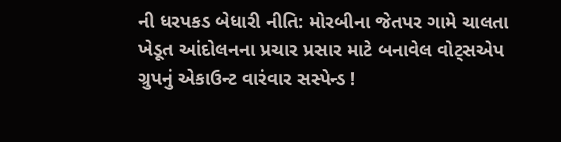ની ધરપકડ બેધારી નીતિ: મોરબીના જેતપર ગામે ચાલતા ખેડૂત આંદોલનના પ્રચાર પ્રસાર માટે બનાવેલ વોટ્સએપ ગ્રુપનું એકાઉન્ટ વારંવાર સસ્પેન્ડ !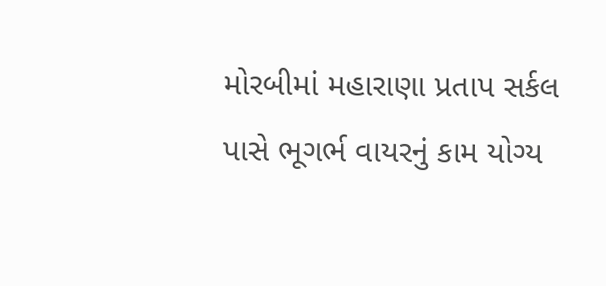મોરબીમાં મહારાણા પ્રતાપ સર્કલ પાસે ભૂગર્ભ વાયરનું કામ યોગ્ય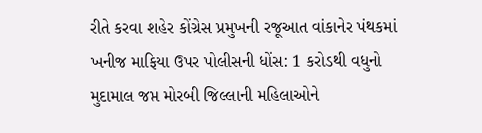રીતે કરવા શહેર કોંગ્રેસ પ્રમુખની રજૂઆત વાંકાનેર પંથકમાં ખનીજ માફિયા ઉપર પોલીસની ધોંસ: 1 કરોડથી વધુનો મુદામાલ જપ્ત મોરબી જિલ્લાની મહિલાઓને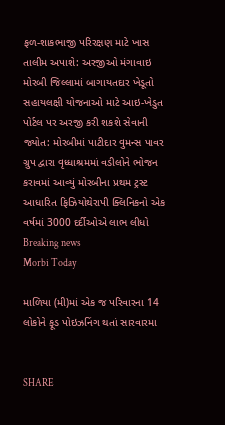ફળ-શાકભાજી પરિરક્ષણ માટે ખાસ તાલીમ અપાશે: અરજીઓ મંગાવાઇ મોરબી જિલ્લામાં બાગાયતદાર ખેડૂતો સહાયલક્ષી યોજનાઓ માટે આઇ-ખેડુત પોર્ટલ પર અરજી કરી શકશે સેવાની જ્યોત: મોરબીમાં પાટીદાર વુમન્સ પાવર ગ્રુપ દ્વારા વૃધ્ધાશ્રમમાં વડીલોને ભોજન કરાવમાં આવ્યું મોરબીના પ્રથમ ટ્રસ્ટ આધારિત ફિઝિયોથેરાપી ક્લિનિકનો એક વર્ષમાં 3000 દર્દીઓએ લાભ લીધો
Breaking news
Morbi Today

માળિયા (મી)માં એક જ પરિવારના 14 લોકોને ફૂડ પોઇઝનિંગ થતાં સારવારમા


SHARE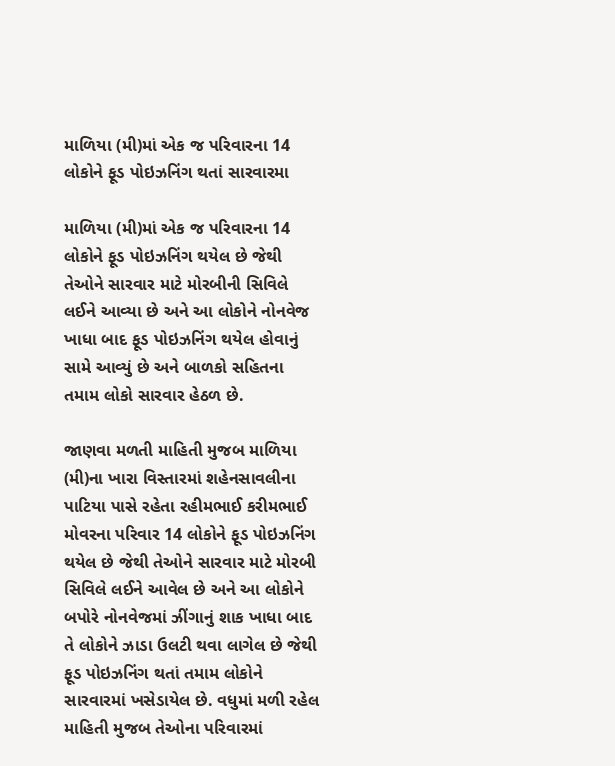માળિયા (મી)માં એક જ પરિવારના 14 લોકોને ફૂડ પોઇઝનિંગ થતાં સારવારમા

માળિયા (મી)માં એક જ પરિવારના 14 લોકોને ફૂડ પોઇઝનિંગ થયેલ છે જેથી તેઓને સારવાર માટે મોરબીની સિવિલે લઈને આવ્યા છે અને આ લોકોને નોનવેજ ખાધા બાદ ફૂડ પોઇઝનિંગ થયેલ હોવાનું સામે આવ્યું છે અને બાળકો સહિતના તમામ લોકો સારવાર હેઠળ છે.

જાણવા મળતી માહિતી મુજબ માળિયા (મી)ના ખારા વિસ્તારમાં શહેનસાવલીના પાટિયા પાસે રહેતા રહીમભાઈ કરીમભાઈ મોવરના પરિવાર 14 લોકોને ફૂડ પોઇઝનિંગ થયેલ છે જેથી તેઓને સારવાર માટે મોરબી સિવિલે લઈને આવેલ છે અને આ લોકોને બપોરે નોનવેજમાં ઝીંગાનું શાક ખાધા બાદ તે લોકોને ઝાડા ઉલટી થવા લાગેલ છે જેથી ફૂડ પોઇઝનિંગ થતાં તમામ લોકોને સારવારમાં ખસેડાયેલ છે. વધુમાં મળી રહેલ માહિતી મુજબ તેઓના પરિવારમાં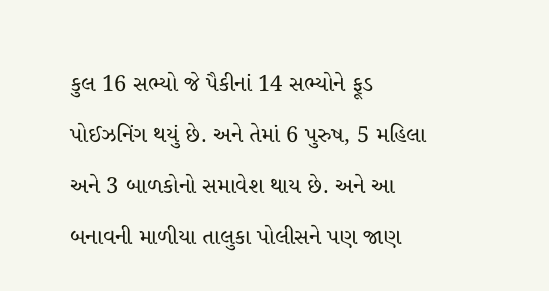કુલ 16 સભ્યો જે પૈકીનાં 14 સભ્યોને ફૂડ પોઈઝનિંગ થયું છે. અને તેમાં 6 પુરુષ, 5 મહિલા અને 3 બાળકોનો સમાવેશ થાય છે. અને આ બનાવની માળીયા તાલુકા પોલીસને પણ જાણ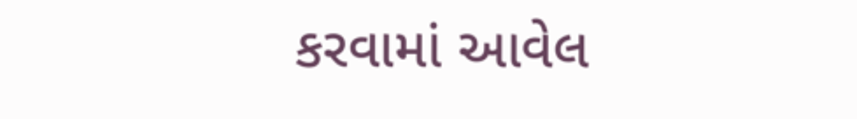કરવામાં આવેલ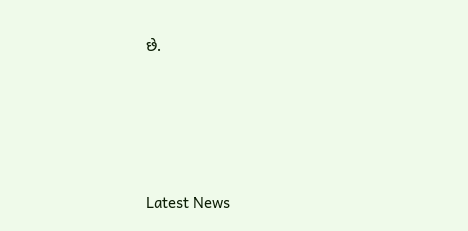છે.






Latest News